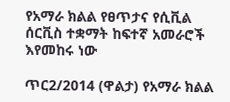የአማራ ክልል የፀጥታና የሲቪል ሰርቪስ ተቋማት ከፍተኛ አመራሮች እየመከሩ ነው

ጥር2/2014 (ዋልታ) የአማራ ክልል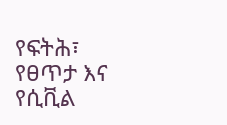የፍትሕ፣ የፀጥታ እና የሲቪል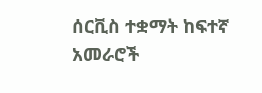ሰርቪስ ተቋማት ከፍተኛ አመራሮች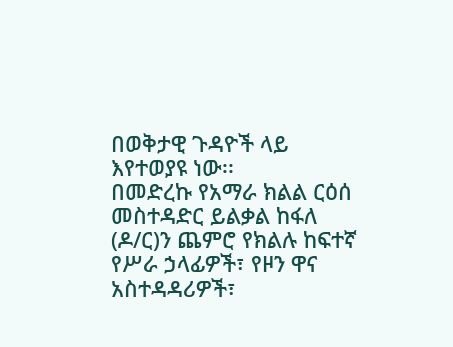በወቅታዊ ጉዳዮች ላይ እየተወያዩ ነው፡፡
በመድረኩ የአማራ ክልል ርዕሰ መስተዳድር ይልቃል ከፋለ (ዶ/ር)ን ጨምሮ የክልሉ ከፍተኛ የሥራ ኃላፊዎች፣ የዞን ዋና አስተዳዳሪዎች፣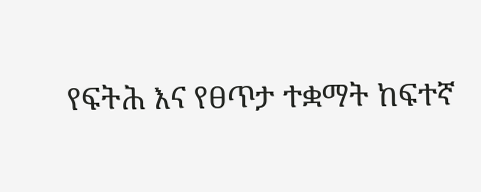የፍትሕ እና የፀጥታ ተቋማት ከፍተኛ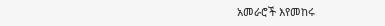አመራሮች እየመከሩ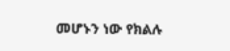መሆኑን ነው የክልሉ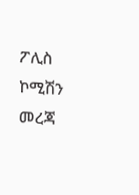ፖሊስ ኮሚሽን መረጃ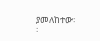ያመለከተው፡፡